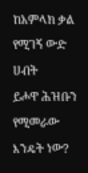ከአምላክ ቃል የሚገኝ ውድ ሀብት
ይሖዋ ሕዝቡን የሚመራው እንዴት ነው?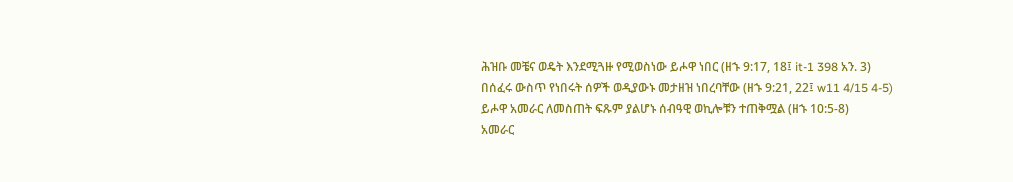ሕዝቡ መቼና ወዴት እንደሚጓዙ የሚወስነው ይሖዋ ነበር (ዘኁ 9:17, 18፤ it-1 398 አን. 3)
በሰፈሩ ውስጥ የነበሩት ሰዎች ወዲያውኑ መታዘዝ ነበረባቸው (ዘኁ 9:21, 22፤ w11 4/15 4-5)
ይሖዋ አመራር ለመስጠት ፍጹም ያልሆኑ ሰብዓዊ ወኪሎቹን ተጠቅሟል (ዘኁ 10:5-8)
አመራር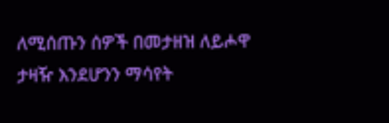ለሚሰጡን ሰዎች በመታዘዝ ለይሖዋ ታዛዥ እንደሆንን ማሳየት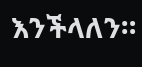እንችላለን።